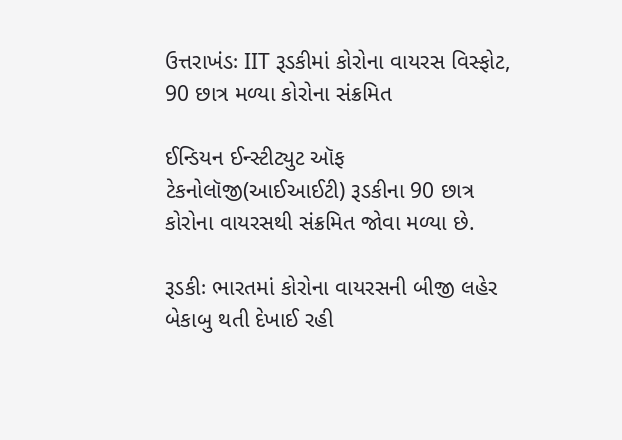ઉત્તરાખંડઃ IIT રૂડકીમાં કોરોના વાયરસ વિસ્ફોટ, 90 છાત્ર મળ્યા કોરોના સંક્રમિત

ઈન્ડિયન ઈન્સ્ટીટ્યુટ ઑફ ટેકનોલૉજી(આઈઆઈટી) રૂડકીના 90 છાત્ર કોરોના વાયરસથી સંક્રમિત જોવા મળ્યા છે.

રૂડકીઃ ભારતમાં કોરોના વાયરસની બીજી લહેર બેકાબુ થતી દેખાઈ રહી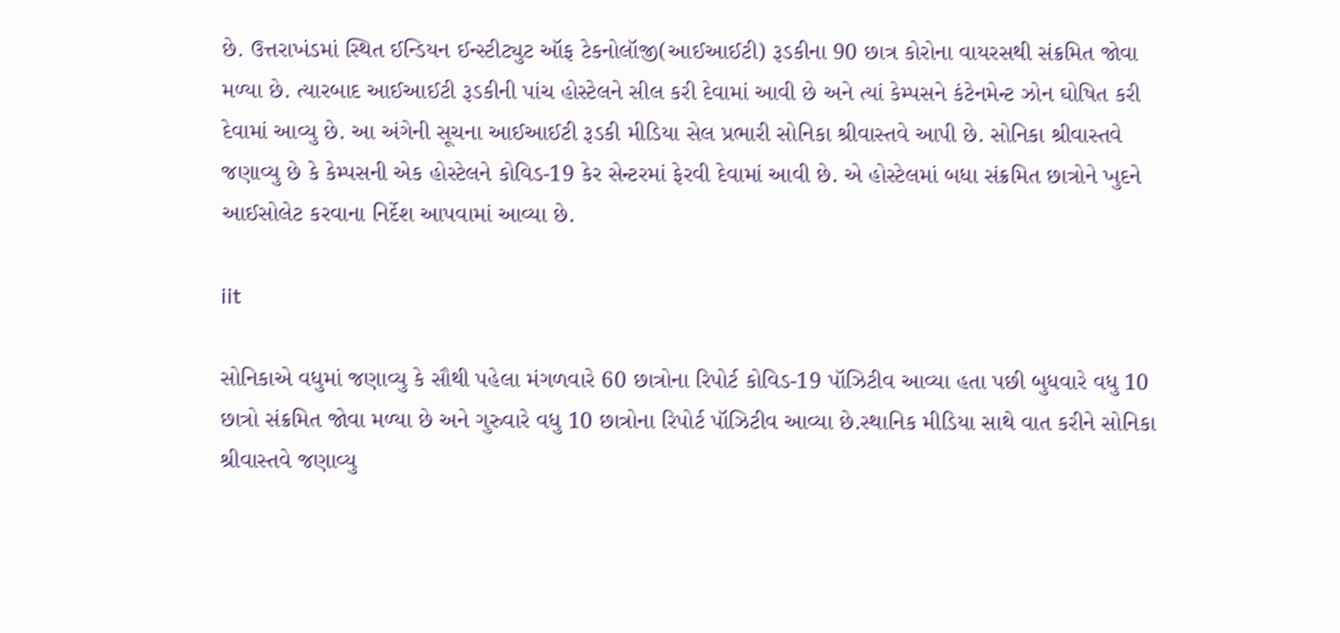છે. ઉત્તરાખંડમાં સ્થિત ઈન્ડિયન ઈન્સ્ટીટ્યુટ ઑફ ટેકનોલૉજી(આઈઆઈટી) રૂડકીના 90 છાત્ર કોરોના વાયરસથી સંક્રમિત જોવા મળ્યા છે. ત્યારબાદ આઈઆઈટી રૂડકીની પાંચ હોસ્ટેલને સીલ કરી દેવામાં આવી છે અને ત્યાં કેમ્પસને કંટેનમેન્ટ ઝોન ઘોષિત કરી દેવામાં આવ્યુ છે. આ અંગેની સૂચના આઈઆઈટી રૂડકી મીડિયા સેલ પ્રભારી સોનિકા શ્રીવાસ્તવે આપી છે. સોનિકા શ્રીવાસ્તવે જણાવ્યુ છે કે કેમ્પસની એક હોસ્ટેલને કોવિડ-19 કેર સેન્ટરમાં ફેરવી દેવામાં આવી છે. એ હોસ્ટેલમાં બધા સંક્રમિત છાત્રોને ખુદને આઈસોલેટ કરવાના નિર્દેશ આપવામાં આવ્યા છે.

iit

સોનિકાએ વધુમાં જણાવ્યુ કે સૌથી પહેલા મંગળવારે 60 છાત્રોના રિપોર્ટ કોવિડ-19 પૉઝિટીવ આવ્યા હતા પછી બુધવારે વધુ 10 છાત્રો સંક્રમિત જોવા મળ્યા છે અને ગુરુવારે વધુ 10 છાત્રોના રિપોર્ટ પૉઝિટીવ આવ્યા છે.સ્થાનિક મીડિયા સાથે વાત કરીને સોનિકા શ્રીવાસ્તવે જણાવ્યુ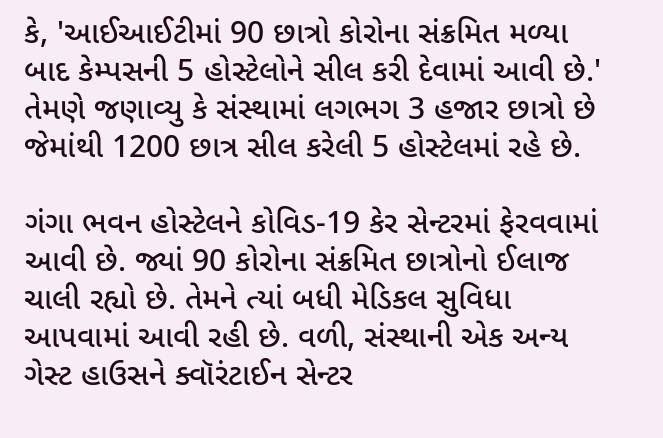કે, 'આઈઆઈટીમાં 90 છાત્રો કોરોના સંક્રમિત મળ્યા બાદ કેમ્પસની 5 હોસ્ટેલોને સીલ કરી દેવામાં આવી છે.' તેમણે જણાવ્યુ કે સંસ્થામાં લગભગ 3 હજાર છાત્રો છે જેમાંથી 1200 છાત્ર સીલ કરેલી 5 હોસ્ટેલમાં રહે છે.

ગંગા ભવન હોસ્ટેલને કોવિડ-19 કેર સેન્ટરમાં ફેરવવામાં આવી છે. જ્યાં 90 કોરોના સંક્રમિત છાત્રોનો ઈલાજ ચાલી રહ્યો છે. તેમને ત્યાં બધી મેડિકલ સુવિધા આપવામાં આવી રહી છે. વળી, સંસ્થાની એક અન્ય ગેસ્ટ હાઉસને ક્વૉરંટાઈન સેન્ટર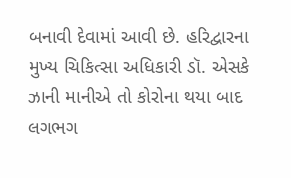બનાવી દેવામાં આવી છે. હરિદ્વારના મુખ્ય ચિકિત્સા અધિકારી ડૉ. એસકે ઝાની માનીએ તો કોરોના થયા બાદ લગભગ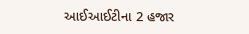આઈઆઈટીના 2 હજાર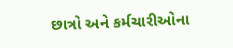છાત્રો અને કર્મચારીઓના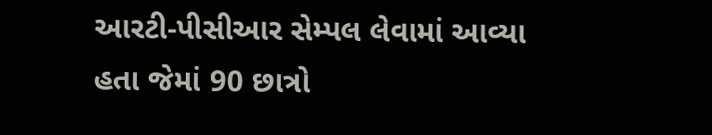આરટી-પીસીઆર સેમ્પલ લેવામાં આવ્યા હતા જેમાં 90 છાત્રો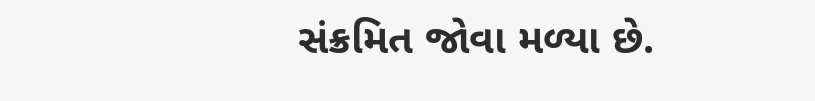સંક્રમિત જોવા મળ્યા છે.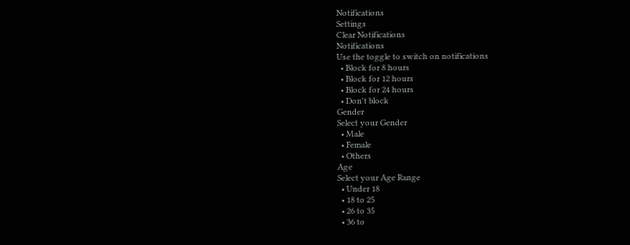Notifications
Settings
Clear Notifications
Notifications
Use the toggle to switch on notifications
  • Block for 8 hours
  • Block for 12 hours
  • Block for 24 hours
  • Don't block
Gender
Select your Gender
  • Male
  • Female
  • Others
Age
Select your Age Range
  • Under 18
  • 18 to 25
  • 26 to 35
  • 36 to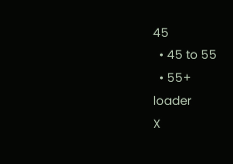45
  • 45 to 55
  • 55+
loader
X